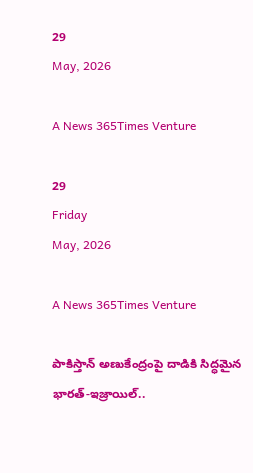29
May, 2026

A News 365Times Venture

29
Friday
May, 2026

A News 365Times Venture

పాకిస్తాన్ అణుకేంద్రంపై దాడికి సిద్ధమైన భారత్-ఇజ్రాయిల్..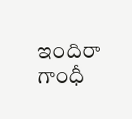ఇందిరా గాంధీ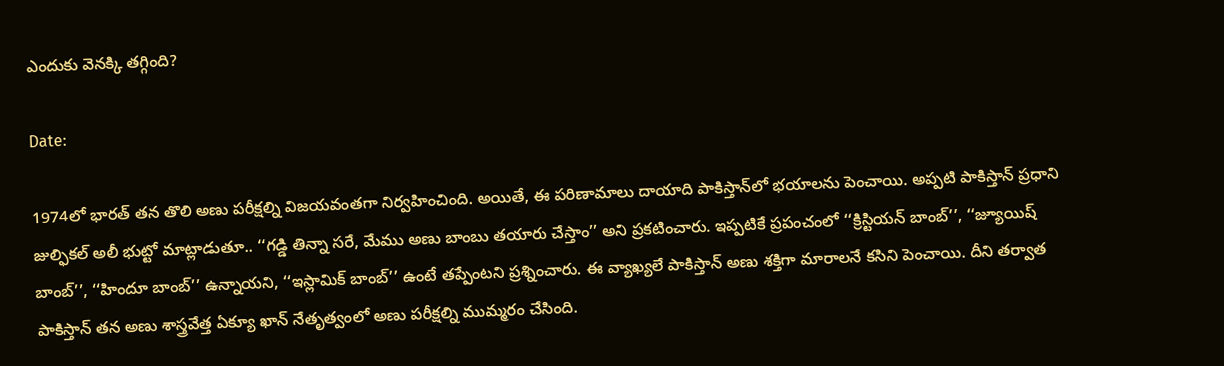ఎందుకు వెనక్కి తగ్గింది?

Date:

1974లో భారత్ తన తొలి అణు పరీక్షల్ని విజయవంతగా నిర్వహించింది. అయితే, ఈ పరిణామాలు దాయాది పాకిస్తాన్‌లో భయాలను పెంచాయి. అప్పటి పాకిస్తాన్ ప్రధాని జుల్ఫికల్ అలీ భుట్టో మాట్లాడుతూ.. ‘‘గడ్డి తిన్నా సరే, మేము అణు బాంబు తయారు చేస్తాం’’ అని ప్రకటించారు. ఇప్పటికే ప్రపంచంలో ‘‘క్రిస్టియన్ బాంబ్’’, ‘‘జ్యూయిష్ బాంబ్’’, ‘‘హిందూ బాంబ్’’ ఉన్నాయని, ‘‘ఇస్లామిక్ బాంబ్’’ ఉంటే తప్పేంటని ప్రశ్నించారు. ఈ వ్యాఖ్యలే పాకిస్తాన్‌ అణు శక్తిగా మారాలనే కసిని పెంచాయి. దీని తర్వాత పాకిస్తాన్ తన అణు శాస్త్రవేత్త ఏక్యూ ఖాన్ నేతృత్వంలో అణు పరీక్షల్ని ముమ్మరం చేసింది.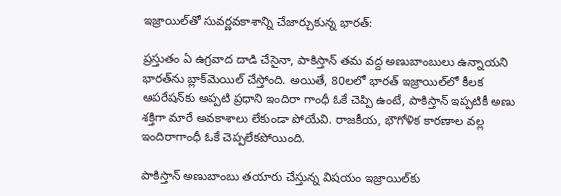ఇజ్రాయిల్‌తో సువర్ణవకాశాన్ని చేజార్చుకున్న భారత్:

ప్రస్తుతం ఏ ఉగ్రవాద దాడి చేసైనా, పాకిస్తాన్ తమ వద్ద అణుబాంబులు ఉన్నాయని భారత్‌ను బ్లాక్‌మెయిల్ చేస్తోంది. అయితే, 80లలో భారత్ ఇజ్రాయిల్‌లో కీలక ఆపరేషన్‌కు అప్పటి ప్రధాని ఇందిరా గాంధీ ఓకే చెప్పి ఉంటే, పాకిస్తాన్ ఇప్పటికీ అణు శక్తిగా మారే అవకాశాలు లేకుండా పోయేవి. రాజకీయ, భౌగోళిక కారణాల వల్ల ఇందిరాగాంధీ ఓకే చెప్పలేకపోయింది.

పాకిస్తాన్ అణుబాంబు తయారు చేస్తున్న విషయం ఇజ్రాయిల్‌కు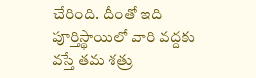చేరింది. దీంతో ఇది పూర్తిస్థాయిలో వారి వద్దకు వస్తే తమ శత్రు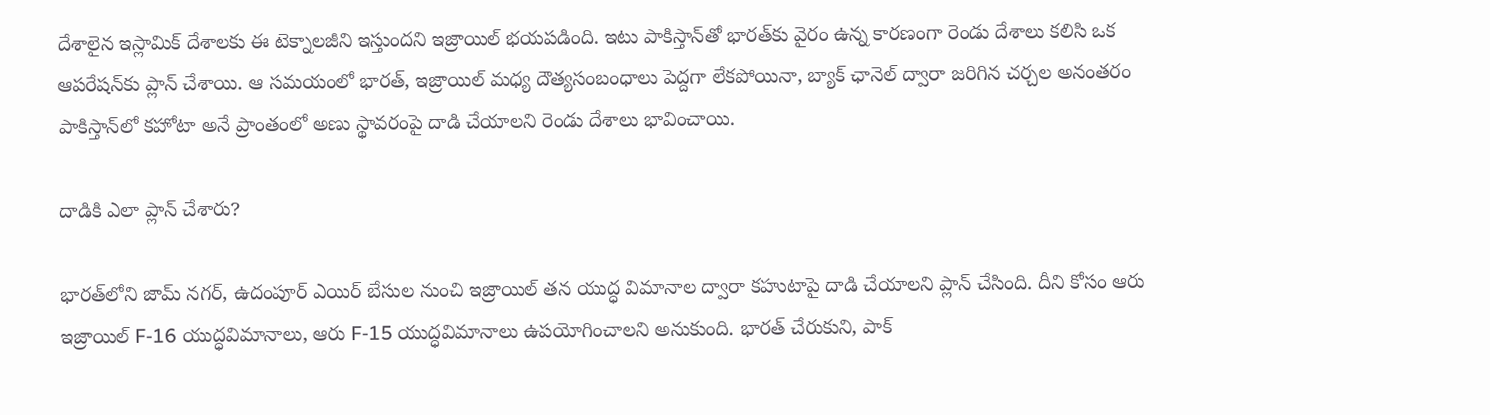దేశాలైన ఇస్లామిక్ దేశాలకు ఈ టెక్నాలజీని ఇస్తుందని ఇజ్రాయిల్ భయపడింది. ఇటు పాకిస్తాన్‌తో భారత్‌కు వైరం ఉన్న కారణంగా రెండు దేశాలు కలిసి ఒక ఆపరేషన్‌కు ప్లాన్ చేశాయి. ఆ సమయంలో భారత్, ఇజ్రాయిల్ మధ్య దౌత్యసంబంధాలు పెద్దగా లేకపోయినా, బ్యాక్ ఛానెల్ ద్వారా జరిగిన చర్చల అనంతరం పాకిస్తాన్‌లో కహోటా అనే ప్రాంతంలో అణు స్థావరంపై దాడి చేయాలని రెండు దేశాలు భావించాయి.

దాడికి ఎలా ప్లాన్ చేశారు?

భారత్‌లోని జామ్ నగర్, ఉదంపూర్ ఎయిర్ బేసుల నుంచి ఇజ్రాయిల్ తన యుద్ధ విమానాల ద్వారా కహుటాపై దాడి చేయాలని ప్లాన్ చేసింది. దీని కోసం ఆరు ఇజ్రాయిల్ F-16 యుద్ధవిమానాలు, ఆరు F-15 యుద్ధవిమానాలు ఉపయోగించాలని అనుకుంది. భారత్ చేరుకుని, పాక్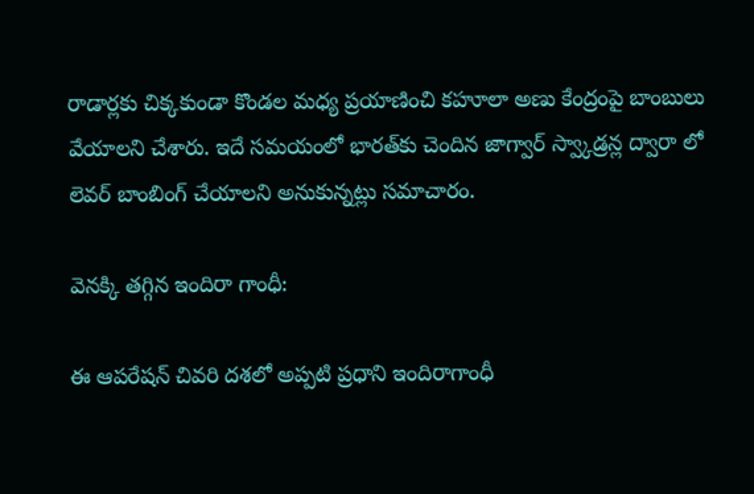రాడార్లకు చిక్కకుండా కొండల మధ్య ప్రయాణించి కహూలా అణు కేంద్రంపై బాంబులు వేయాలని చేశారు. ఇదే సమయంలో భారత్‌కు చెందిన జాగ్వార్ స్వ్కాడ్రన్ల ద్వారా లో లెవర్ బాంబింగ్ చేయాలని అనుకున్నట్లు సమాచారం.

వెనక్కి తగ్గిన ఇందిరా గాంధీ:

ఈ ఆపరేషన్ చివరి దశలో అప్పటి ప్రధాని ఇందిరాగాంధీ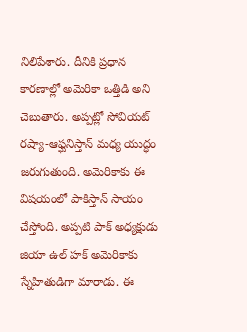నిలిపేశారు. దీనికి ప్రధాన కారణాల్లో అమెరికా ఒత్తిడి అని చెబుతారు. అప్పట్లో సోవియట్ రష్యా-ఆఫ్ఘనిస్తాన్ మధ్య యుద్ధం జరుగుతుంది. అమెరికాకు ఈ విషయంలో పాకిస్తాన్ సాయం చేస్తోంది. అప్పటి పాక్ అధ్యక్షుడు జియా ఉల్ హక్ అమెరికాకు స్నేహితుడిగా మారాడు. ఈ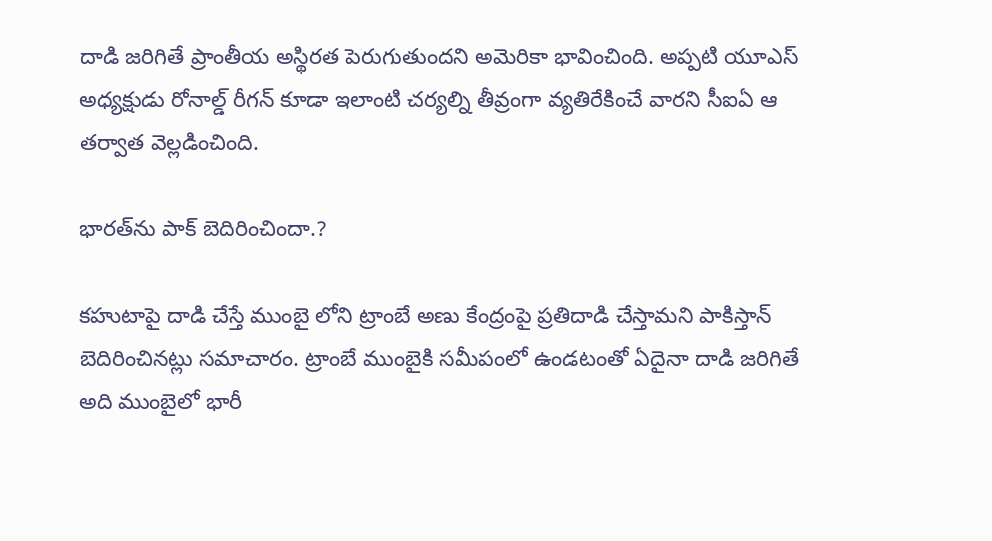దాడి జరిగితే ప్రాంతీయ అస్థిరత పెరుగుతుందని అమెరికా భావించింది. అప్పటి యూఎస్ అధ్యక్షుడు రోనాల్డ్ రీగన్ కూడా ఇలాంటి చర్యల్ని తీవ్రంగా వ్యతిరేకించే వారని సీఐఏ ఆ తర్వాత వెల్లడించింది.

భారత్‌ను పాక్ బెదిరించిందా.?

కహుటాపై దాడి చేస్తే ముంబై లోని ట్రాంబే అణు కేంద్రంపై ప్రతిదాడి చేస్తామని పాకిస్తాన్ బెదిరించినట్లు సమాచారం. ట్రాంబే ముంబైకి సమీపంలో ఉండటంతో ఏదైనా దాడి జరిగితే అది ముంబైలో భారీ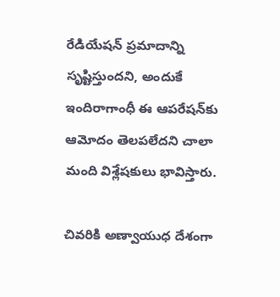రేడియేషన్‌ ప్రమాదాన్ని సృష్టిస్తుందని, అందుకే ఇందిరాగాంధీ ఈ ఆపరేషన్‌కు ఆమోదం తెలపలేదని చాలా మంది విశ్లేషకులు భావిస్తారు.

చివరికి అణ్వాయుధ దేశంగా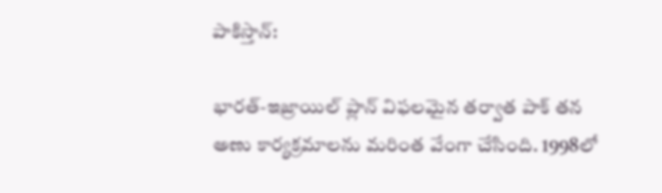పాకిస్తాన్:

భారత్-ఇజ్రాయిల్ ప్లాన్ విఫలమైన తర్వాత పాక్ తన అణు కార్యక్రమాలను మరింత వేంగా చేసింది. 1998లో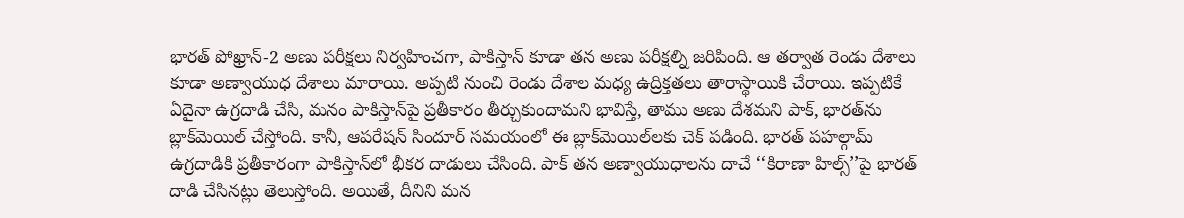భారత్ పోఖ్రాన్-2 అణు పరీక్షలు నిర్వహించగా, పాకిస్తాన్ కూడా తన అణు పరీక్షల్ని జరిపింది. ఆ తర్వాత రెండు దేశాలు కూడా అణ్వాయుధ దేశాలు మారాయి. అప్పటి నుంచి రెండు దేశాల మధ్య ఉద్రిక్తతలు తారాస్థాయికి చేరాయి. ఇప్పటికే ఏదైనా ఉగ్రదాడి చేసి, మనం పాకిస్తాన్‌పై ప్రతీకారం తీర్చుకుందామని భావిస్తే, తాము అణు దేశమని పాక్, భారత్‌ను బ్లాక్‌మెయిల్ చేస్తోంది. కానీ, ఆపరేషన్ సిందూర్ సమయంలో ఈ బ్లాక్‌మెయిల్‌లకు చెక్ పడింది. భారత్ పహల్గామ్ ఉగ్రదాడికి ప్రతీకారంగా పాకిస్తాన్‌లో భీకర దాడులు చేసింది. పాక్ తన అణ్వాయుధాలను దాచే ‘‘కిరాణా హిల్స్’’పై భారత్ దాడి చేసినట్లు తెలుస్తోంది. అయితే, దీనిని మన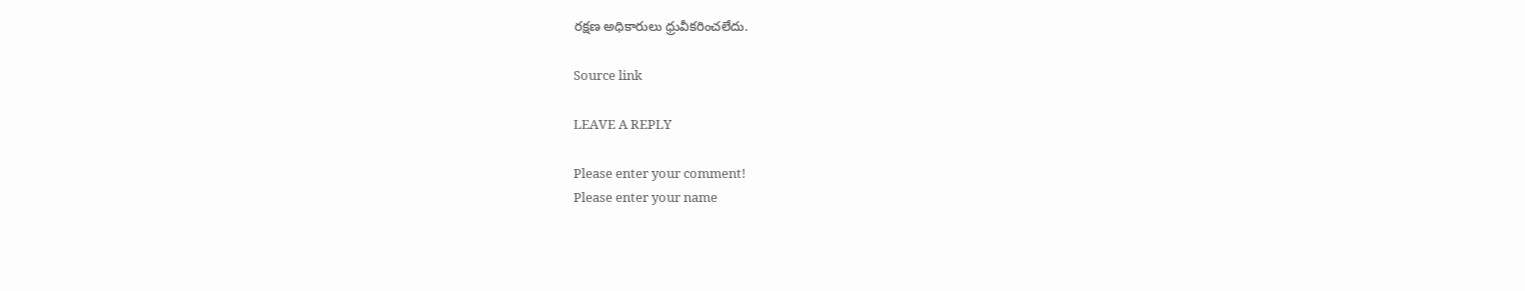రక్షణ అధికారులు ధ్రువీకరించలేదు.

Source link

LEAVE A REPLY

Please enter your comment!
Please enter your name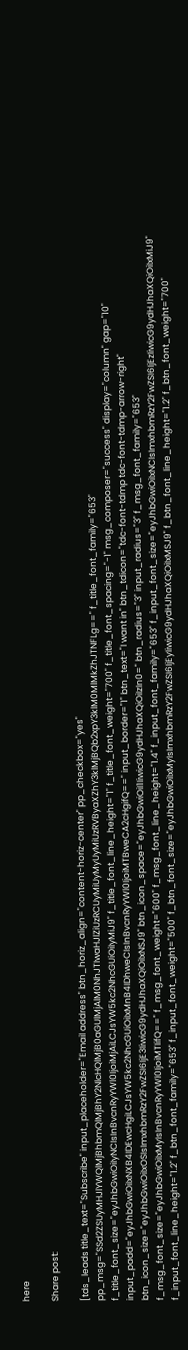here

Share post:

[tds_leads title_text="Subscribe" input_placeholder="Email address" btn_horiz_align="content-horiz-center" pp_checkbox="yes" pp_msg="SSd2ZSUyMHJlYWQlMjBhbmQlMjBhY2NlcHQlMjB0aGUlMjAlM0NhJTIwaHJlZiUzRCUyMiUyMyUyMiUzRVByaXZhY3klMjBQb2xpY3klM0MlMkZhJTNFLg==" f_title_font_family="653" f_title_font_size="eyJhbGwiOiIyNCIsInBvcnRyYWl0IjoiMjAiLCJsYW5kc2NhcGUiOiIyMiJ9" f_title_font_line_height="1" f_title_font_weight="700" f_title_font_spacing="-1" msg_composer="success" display="column" gap="10" input_padd="eyJhbGwiOiIxNXB4IDEwcHgiLCJsYW5kc2NhcGUiOiIxMnB4IDhweCIsInBvcnRyYWl0IjoiMTBweCA2cHgifQ==" input_border="1" btn_text="I want in" btn_tdicon="tdc-font-tdmp tdc-font-tdmp-arrow-right" btn_icon_size="eyJhbGwiOiIxOSIsImxhbmRzY2FwZSI6IjE3IiwicG9ydHJhaXQiOiIxNSJ9" btn_icon_space="eyJhbGwiOiI1IiwicG9ydHJhaXQiOiIzIn0=" btn_radius="3" input_radius="3" f_msg_font_family="653" f_msg_font_size="eyJhbGwiOiIxMyIsInBvcnRyYWl0IjoiMTIifQ==" f_msg_font_weight="600" f_msg_font_line_height="1.4" f_input_font_family="653" f_input_font_size="eyJhbGwiOiIxNCIsImxhbmRzY2FwZSI6IjEzIiwicG9ydHJhaXQiOiIxMiJ9" f_input_font_line_height="1.2" f_btn_font_family="653" f_input_font_weight="500" f_btn_font_size="eyJhbGwiOiIxMyIsImxhbmRzY2FwZSI6IjEyIiwicG9ydHJhaXQiOiIxMSJ9" f_btn_font_line_height="1.2" f_btn_font_weight="700"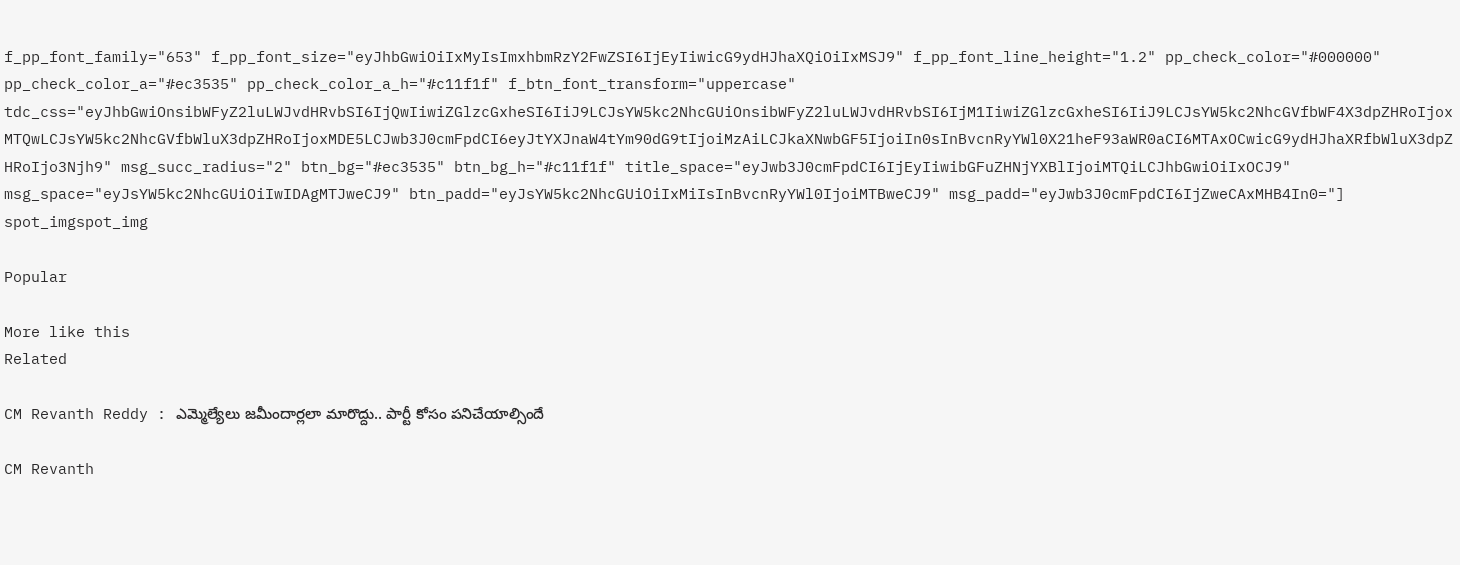f_pp_font_family="653" f_pp_font_size="eyJhbGwiOiIxMyIsImxhbmRzY2FwZSI6IjEyIiwicG9ydHJhaXQiOiIxMSJ9" f_pp_font_line_height="1.2" pp_check_color="#000000" pp_check_color_a="#ec3535" pp_check_color_a_h="#c11f1f" f_btn_font_transform="uppercase" tdc_css="eyJhbGwiOnsibWFyZ2luLWJvdHRvbSI6IjQwIiwiZGlzcGxheSI6IiJ9LCJsYW5kc2NhcGUiOnsibWFyZ2luLWJvdHRvbSI6IjM1IiwiZGlzcGxheSI6IiJ9LCJsYW5kc2NhcGVfbWF4X3dpZHRoIjoxMTQwLCJsYW5kc2NhcGVfbWluX3dpZHRoIjoxMDE5LCJwb3J0cmFpdCI6eyJtYXJnaW4tYm90dG9tIjoiMzAiLCJkaXNwbGF5IjoiIn0sInBvcnRyYWl0X21heF93aWR0aCI6MTAxOCwicG9ydHJhaXRfbWluX3dpZHRoIjo3Njh9" msg_succ_radius="2" btn_bg="#ec3535" btn_bg_h="#c11f1f" title_space="eyJwb3J0cmFpdCI6IjEyIiwibGFuZHNjYXBlIjoiMTQiLCJhbGwiOiIxOCJ9" msg_space="eyJsYW5kc2NhcGUiOiIwIDAgMTJweCJ9" btn_padd="eyJsYW5kc2NhcGUiOiIxMiIsInBvcnRyYWl0IjoiMTBweCJ9" msg_padd="eyJwb3J0cmFpdCI6IjZweCAxMHB4In0="]
spot_imgspot_img

Popular

More like this
Related

CM Revanth Reddy : ఎమ్మెల్యేలు జమీందార్లలా మారొద్దు.. పార్టీ కోసం పనిచేయాల్సిందే

CM Revanth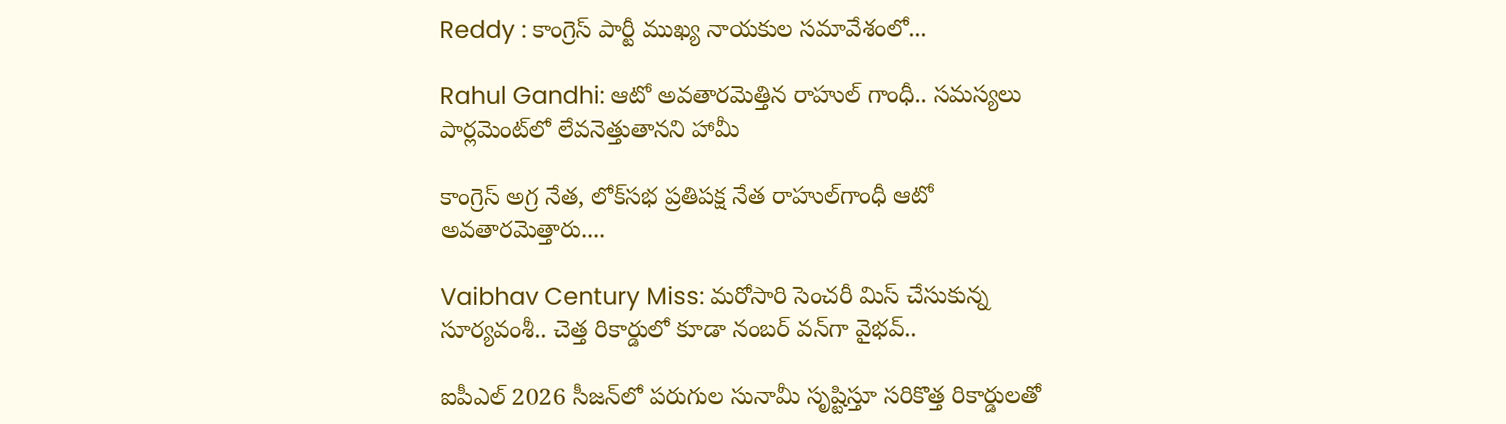Reddy : కాంగ్రెస్ పార్టీ ముఖ్య నాయకుల సమావేశంలో...

Rahul Gandhi: ఆటో అవతారమెత్తిన రాహుల్ గాంధీ.. సమస్యలు పార్లమెంట్‌లో లేవనెత్తుతానని హామీ

కాంగ్రెస్ అగ్ర నేత, లోక్‌సభ ప్రతిపక్ష నేత రాహుల్‌గాంధీ ఆటో అవతారమెత్తారు....

Vaibhav Century Miss: మరోసారి సెంచరీ మిస్ చేసుకున్న సూర్యవంశీ.. చెత్త రికార్డులో కూడా నంబర్ వన్‌గా వైభవ్..

ఐపీఎల్ 2026 సీజన్‌లో పరుగుల సునామీ సృష్టిస్తూ సరికొత్త రికార్డులతో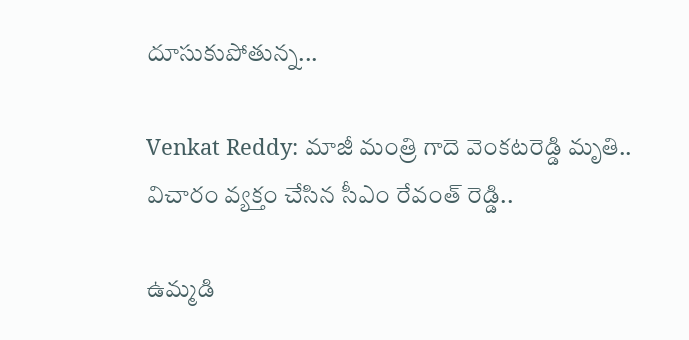దూసుకుపోతున్న...

Venkat Reddy: మాజీ మంత్రి గాదె వెంకటరెడ్డి మృతి.. విచారం వ్యక్తం చేసిన సీఎం రేవంత్ రెడ్డి..

ఉమ్మడి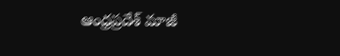ఆంధ్రప్రదేశ్ మాజీ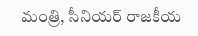మంత్రి, సీనియర్ రాజకీయ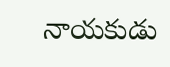నాయకుడు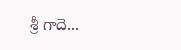శ్రీ గాదె...